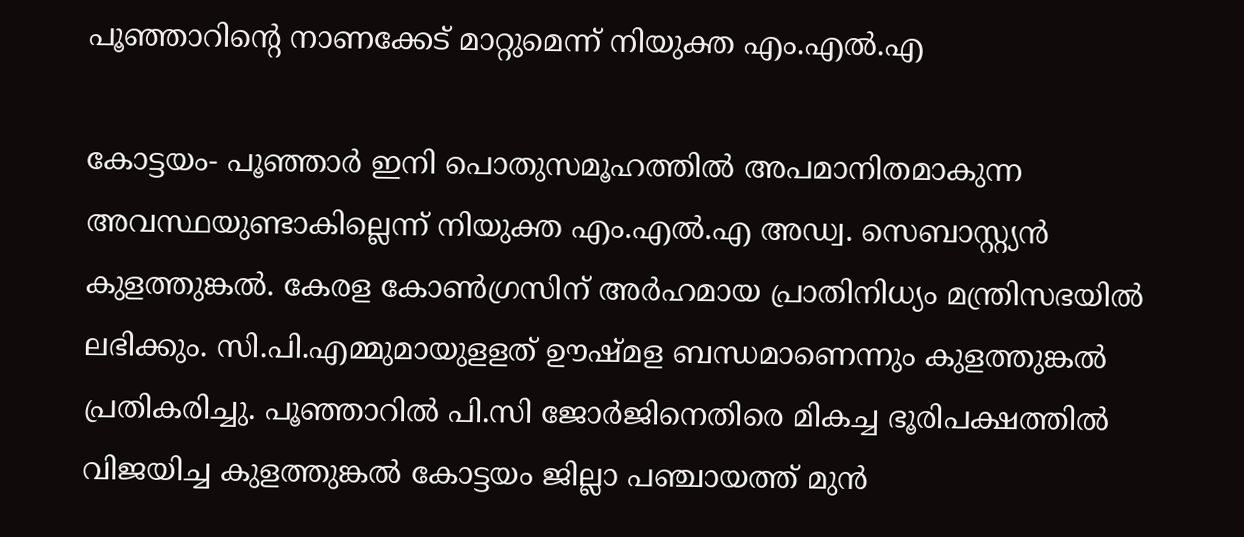പൂഞ്ഞാറിന്റെ നാണക്കേട് മാറ്റുമെന്ന് നിയുക്ത എം.എല്‍.എ

കോട്ടയം- പൂഞ്ഞാര്‍ ഇനി പൊതുസമൂഹത്തില്‍ അപമാനിതമാകുന്ന അവസ്ഥയുണ്ടാകില്ലെന്ന് നിയുക്ത എം.എല്‍.എ അഡ്വ. സെബാസ്റ്റ്യന്‍ കുളത്തുങ്കല്‍. കേരള കോണ്‍ഗ്രസിന് അര്‍ഹമായ പ്രാതിനിധ്യം മന്ത്രിസഭയില്‍ ലഭിക്കും. സി.പി.എമ്മുമായുളളത് ഊഷ്മള ബന്ധമാണെന്നും കുളത്തുങ്കല്‍ പ്രതികരിച്ചു. പൂഞ്ഞാറില്‍ പി.സി ജോര്‍ജിനെതിരെ മികച്ച ഭൂരിപക്ഷത്തില്‍ വിജയിച്ച കുളത്തുങ്കല്‍ കോട്ടയം ജില്ലാ പഞ്ചായത്ത് മുന്‍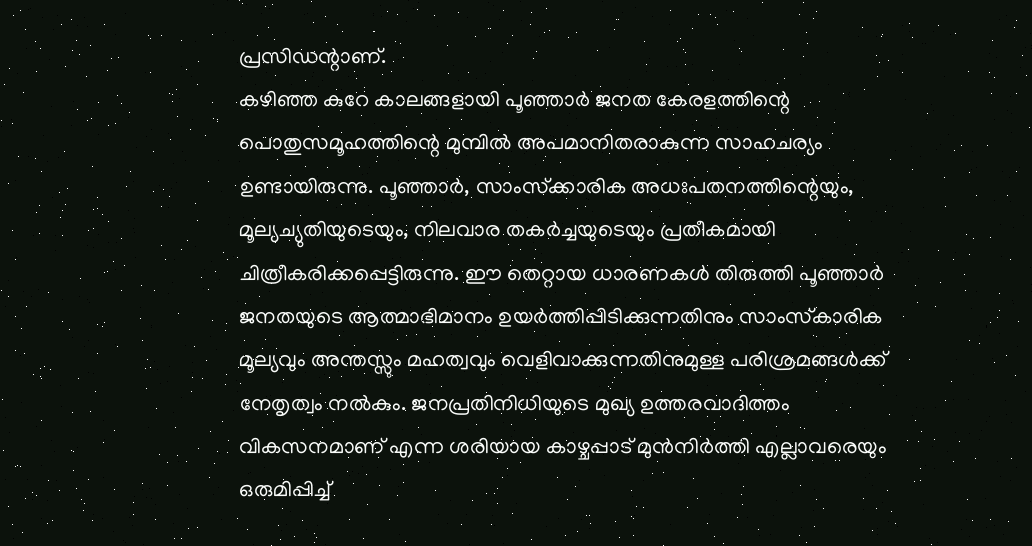പ്രസിഡന്റാണ്.
കഴിഞ്ഞ കുറേ കാലങ്ങളായി പൂഞ്ഞാര്‍ ജനത കേരളത്തിന്റെ പൊതുസമൂഹത്തിന്റെ മുമ്പില്‍ അപമാനിതരാകുന്ന സാഹചര്യം ഉണ്ടായിരുന്നു. പൂഞ്ഞാര്‍, സാംസ്‌ക്കാരിക അധഃപതനത്തിന്റെയും, മൂല്യച്യുതിയുടെയും, നിലവാര തകര്‍ച്ചയുടെയും പ്രതീകമായി ചിത്രീകരിക്കപ്പെട്ടിരുന്നു. ഈ തെറ്റായ ധാരണകള്‍ തിരുത്തി പൂഞ്ഞാര്‍ ജനതയുടെ ആത്മാഭിമാനം ഉയര്‍ത്തിപ്പിടിക്കുന്നതിനും സാംസ്‌കാരിക മൂല്യവും അന്തസ്സും മഹത്വവും വെളിവാക്കുന്നതിനുമുള്ള പരിശ്രമങ്ങള്‍ക്ക് നേതൃത്വം നല്‍കും. ജനപ്രതിനിധിയുടെ മുഖ്യ ഉത്തരവാദിത്തം വികസനമാണ് എന്ന ശരിയായ കാഴ്ചപ്പാട് മുന്‍നിര്‍ത്തി എല്ലാവരെയും ഒരുമിപ്പിച്ച്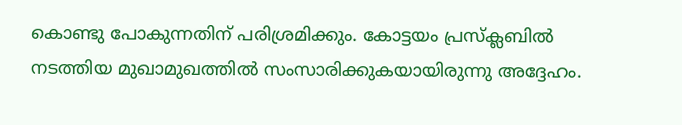കൊണ്ടു പോകുന്നതിന് പരിശ്രമിക്കും. കോട്ടയം പ്രസ്‌ക്ലബില്‍ നടത്തിയ മുഖാമുഖത്തില്‍ സംസാരിക്കുകയായിരുന്നു അദ്ദേഹം.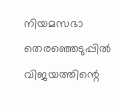നിയമസഭാ തെരഞ്ഞെടുപ്പില്‍ വിജയത്തിന്റെ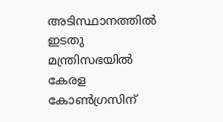അടിസ്ഥാനത്തില്‍ ഇടതു മന്ത്രിസഭയില്‍ കേരള കോണ്‍ഗ്രസിന്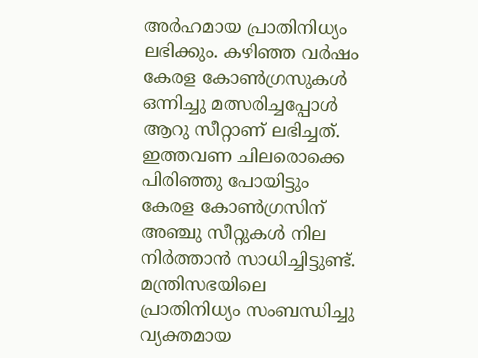അര്‍ഹമായ പ്രാതിനിധ്യം ലഭിക്കും. കഴിഞ്ഞ വര്‍ഷം കേരള കോണ്‍ഗ്രസുകള്‍ ഒന്നിച്ചു മത്സരിച്ചപ്പോള്‍ ആറു സീറ്റാണ് ലഭിച്ചത്. ഇത്തവണ ചിലരൊക്കെ പിരിഞ്ഞു പോയിട്ടും കേരള കോണ്‍ഗ്രസിന് അഞ്ചു സീറ്റുകള്‍ നില നിര്‍ത്താന്‍ സാധിച്ചിട്ടുണ്ട്.
മന്ത്രിസഭയിലെ പ്രാതിനിധ്യം സംബന്ധിച്ചു വ്യക്തമായ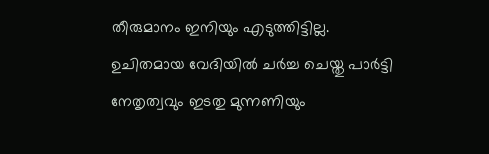തീരുമാനം ഇനിയും എടുത്തിട്ടില്ല. ഉചിതമായ വേദിയില്‍ ചര്‍ച്ച ചെയ്തു പാര്‍ട്ടി നേതൃത്വവും ഇടതു മുന്നണിയും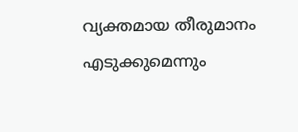വ്യക്തമായ തീരുമാനം എടുക്കുമെന്നും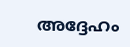അദ്ദേഹം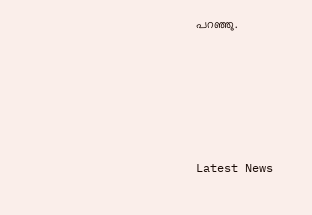പറഞ്ഞു.





Latest News